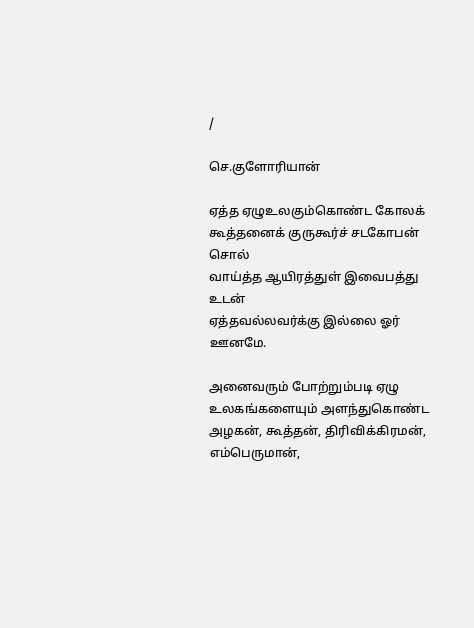/

செ.குளோரியான்

ஏத்த ஏழுஉலகும்கொண்ட கோலக்
கூத்தனைக் குருகூர்ச் சடகோபன் சொல்
வாய்த்த ஆயிரத்துள் இவைபத்து உடன்
ஏத்தவல்லவர்க்கு இல்லை ஓர் ஊனமே.

அனைவரும் போற்றும்படி ஏழு உலகங்களையும் அளந்துகொண்ட அழகன், கூத்தன், திரிவிக்கிரமன், எம்பெருமான்,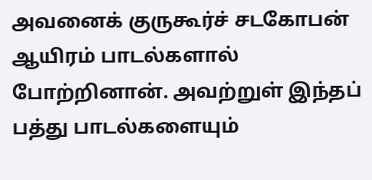அவனைக் குருகூர்ச் சடகோபன் ஆயிரம் பாடல்களால் போற்றினான். அவற்றுள் இந்தப் பத்து பாடல்களையும்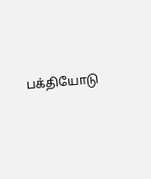பக்தியோடு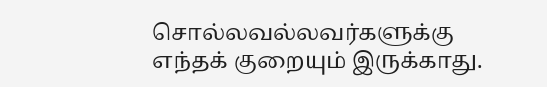சொல்லவல்லவர்களுக்கு எந்தக் குறையும் இருக்காது.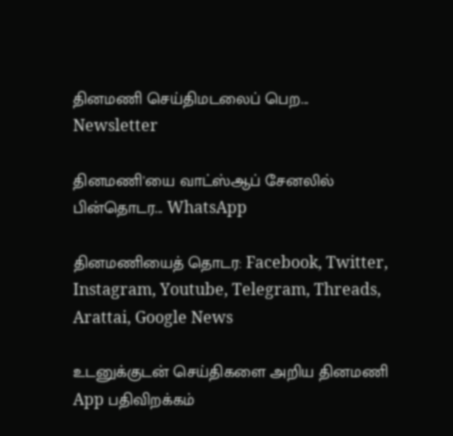தினமணி செய்திமடலைப் பெற... Newsletter

தினமணி'யை வாட்ஸ்ஆப் சேனலில் பின்தொடர... WhatsApp

தினமணியைத் தொடர: Facebook, Twitter, Instagram, Youtube, Telegram, Threads, Arattai, Google News

உடனுக்குடன் செய்திகளை அறிய தினமணி App பதிவிறக்கம்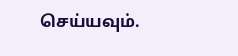செய்யவும்.